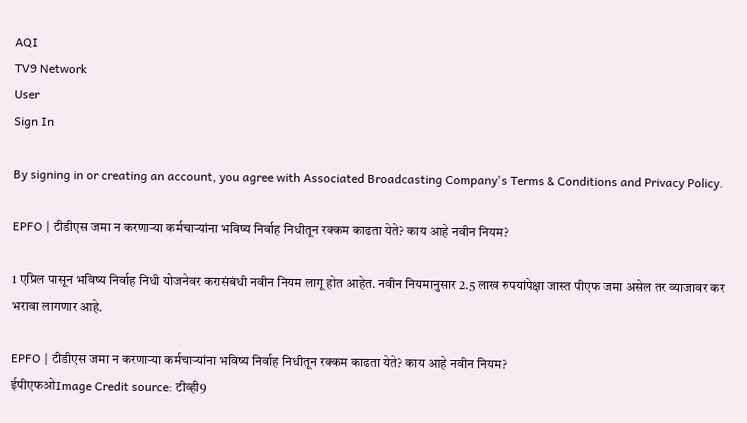AQI
TV9 Network
User
Sign In

By signing in or creating an account, you agree with Associated Broadcasting Company's Terms & Conditions and Privacy Policy.

EPFO | टीडीएस जमा न करणाऱ्या कर्मचाऱ्यांना भविष्य निर्वाह निधीतून रक्कम काढता येते? काय आहे नवीन नियम?

1 एप्रिल पासून भविष्य निर्वाह निधी योजनेवर करासंबंधी नवीन नियम लागू होत आहेत. नवीन नियमानुसार 2.5 लाख रुपयांपेक्षा जास्त पीएफ जमा असेल तर व्याजावर कर भरावा लागणार आहे.

EPFO | टीडीएस जमा न करणाऱ्या कर्मचाऱ्यांना भविष्य निर्वाह निधीतून रक्कम काढता येते? काय आहे नवीन नियम?
ईपीएफओImage Credit source: टीव्ही9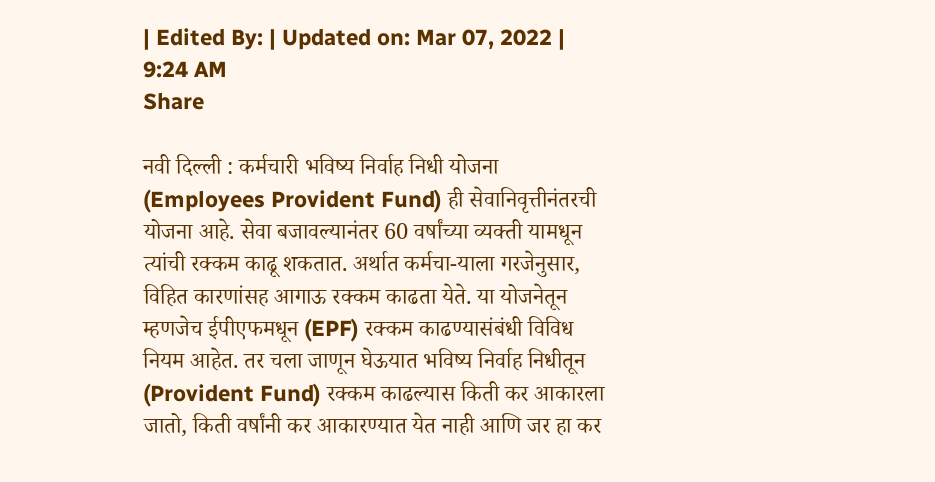| Edited By: | Updated on: Mar 07, 2022 | 9:24 AM
Share

नवी दिल्ली : कर्मचारी भविष्य निर्वाह निधी योजना (Employees Provident Fund) ही सेवानिवृत्तीनंतरची योजना आहे. सेवा बजावल्यानंतर 60 वर्षांच्या व्यक्ती यामधून त्यांची रक्कम काढू शकतात. अर्थात कर्मचा-याला गरजेनुसार, विहित कारणांसह आगाऊ रक्कम काढता येते. या योजनेतून म्हणजेच ईपीएफमधून (EPF) रक्कम काढण्यासंबंधी विविध नियम आहेत. तर चला जाणून घेऊयात भविष्य निर्वाह निधीतून (Provident Fund) रक्कम काढल्यास किती कर आकारला जातो, किती वर्षांनी कर आकारण्यात येत नाही आणि जर हा कर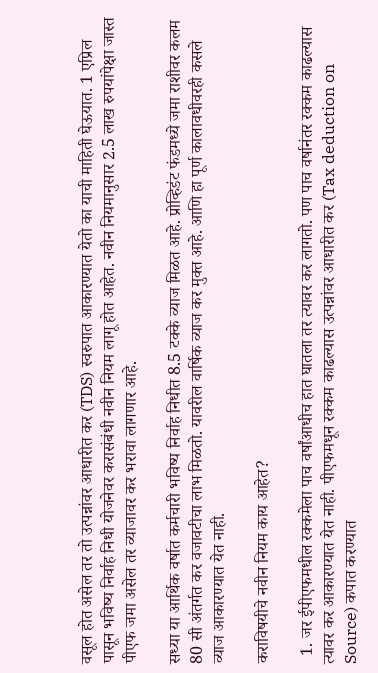वसूल होत असेल तर तो उत्पन्नांवर आधारीत कर (TDS) स्वरुपात आकारण्यात येतो का याची माहिती घेऊयात. 1 एप्रिल पासून भविष्य निर्वाह निधी योजनेवर करासंबंधी नवीन नियम लागू होत आहेत. नवीन नियमानुसार 2.5 लाख रुपयांपेक्षा जास्त पीएफ जमा असेल तर व्याजावर कर भरावा लागणार आहे.

सध्या या आर्थिक वर्षात कर्मचारी भविष्य निर्वाह निधीत 8.5 टक्के व्याज मिळत आहे. प्रोव्हिडंट फंडमध्ये जमा राशीवर कलम 80 सी अंतर्गत कर वजावटीचा लाभ मिळतो. यावरील वार्षिक व्याज कर मुक्त आहे. आणि हा पूर्ण कालावधीवरही कसले व्याज आकारण्यात येत नाही.

कराविषयीचे नवीन नियम काय आहेत?

  1. जर ईपीएफमधील रक्कमेला पाच वर्षांआधीच हात घातला तर त्यावर कर लागतो. पण पाच वर्षानंतर रक्कम काढल्यास त्यावर कर आकारण्यात येत नाही. पीएफमधून रक्कम काढल्यास उत्पन्नांवर आधारीत कर (Tax deduction on Source) कपात करण्यात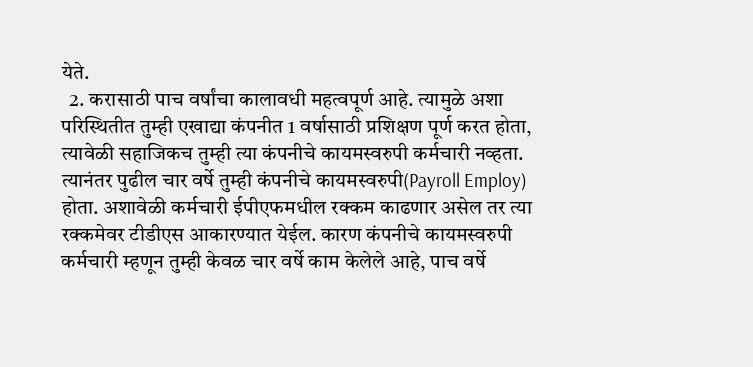येते.
  2. करासाठी पाच वर्षांचा कालावधी महत्वपूर्ण आहे. त्यामुळे अशा परिस्थितीत तुम्ही एखाद्या कंपनीत 1 वर्षासाठी प्रशिक्षण पूर्ण करत होता, त्यावेळी सहाजिकच तुम्ही त्या कंपनीचे कायमस्वरुपी कर्मचारी नव्हता. त्यानंतर पुढील चार वर्षे तुम्ही कंपनीचे कायमस्वरुपी(Payroll Employ) होता. अशावेळी कर्मचारी ईपीएफमधील रक्कम काढणार असेल तर त्या रक्कमेवर टीडीएस आकारण्यात येईल. कारण कंपनीचे कायमस्वरुपी कर्मचारी म्हणून तुम्ही केवळ चार वर्षे काम केलेले आहे, पाच वर्षे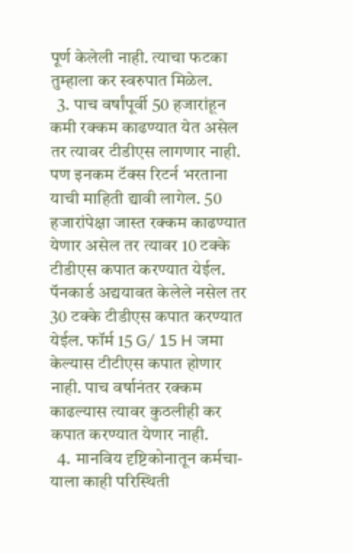पूर्ण केलेली नाही. त्याचा फटका तुम्हाला कर स्वरुपात मिळेल.
  3. पाच वर्षांपूर्वी 50 हजारांहून कमी रक्कम काढण्यात येत असेल तर त्यावर टीडीएस लागणार नाही. पण इनकम टॅक्स रिटर्न भरताना याची माहिती द्यावी लागेल. 50 हजारांपेक्षा जास्त रक्कम काढण्यात येणार असेल तर त्यावर 10 टक्के टीडीएस कपात करण्यात येईल. पॅनकार्ड अद्ययावत केलेले नसेल तर 30 टक्के टीडीएस कपात करण्यात येईल. फॉर्म 15 G/ 15 H जमा केल्यास टीटीएस कपात होणार नाही. पाच वर्षानंतर रक्कम काढल्यास त्यावर कुठलीही कर कपात करण्यात येणार नाही.
  4. मानविय दृष्टिकोनातून कर्मचा-याला काही परिस्थिती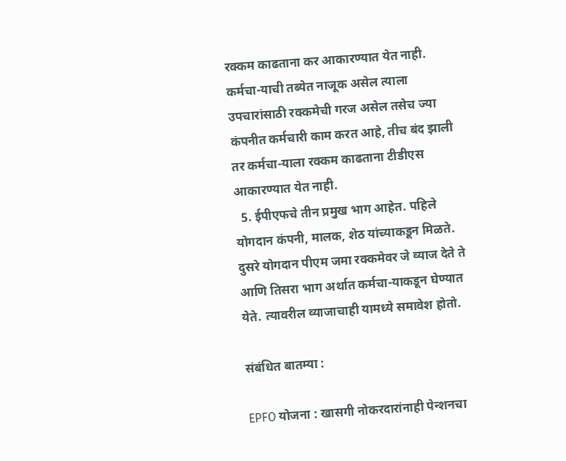रक्कम काढताना कर आकारण्यात येत नाही. कर्मचा-याची तब्येत नाजूक असेल त्याला उपचारांसाठी रक्कमेची गरज असेल तसेच ज्या कंपनीत कर्मचारी काम करत आहे, तीच बंद झाली तर कर्मचा-याला रक्कम काढताना टीडीएस आकारण्यात येत नाही.
  5. ईपीएफचे तीन प्रमुख भाग आहेत. पहिले योगदान कंपनी, मालक, शेठ यांच्याकडून मिळते. दुसरे योगदान पीएम जमा रक्कमेवर जे व्याज देते ते आणि तिसरा भाग अर्थात कर्मचा-याकडून घेण्यात येते. त्यावरील व्याजाचाही यामध्ये समावेश होतो.

संबंधित बातम्या :

EPFO योजना : खासगी नोकरदारांनाही पेन्शनचा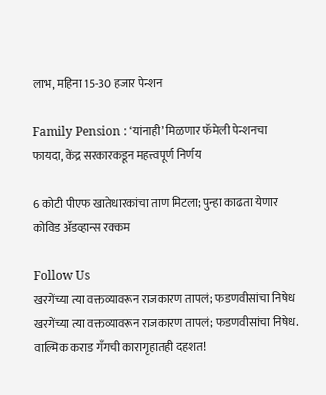लाभ, महिना 15-30 हजार पेन्शन

Family Pension : ‘यांनाही’ मिळणार फॅमेली पेन्शनचा फायदा, केंद्र सरकारकडून महत्त्वपूर्ण निर्णय

6 कोटी पीएफ खातेधारकांचा ताण मिटला; पुन्हा काढता येणार कोविड ॲडव्हान्स रक्कम

Follow Us
खरगेंच्या त्या वक्तव्यावरून राजकारण तापलं; फडणवीसांचा निषेध
खरगेंच्या त्या वक्तव्यावरून राजकारण तापलं; फडणवीसांचा निषेध.
वाल्मिक कराड गँगची कारागृहातही दहशत!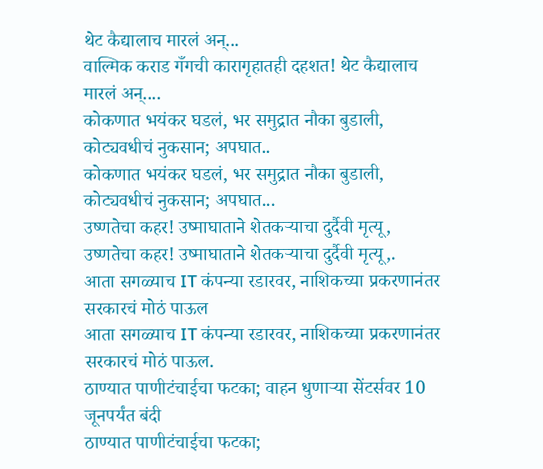थेट कैद्यालाच मारलं अन्...
वाल्मिक कराड गँगची कारागृहातही दहशत! थेट कैद्यालाच मारलं अन्....
कोकणात भयंकर घडलं, भर समुद्रात नौका बुडाली, कोट्यवधीचं नुकसान; अपघात..
कोकणात भयंकर घडलं, भर समुद्रात नौका बुडाली, कोट्यवधीचं नुकसान; अपघात...
उष्णतेचा कहर! उष्माघाताने शेतकऱ्याचा दुर्दैवी मृत्यू,
उष्णतेचा कहर! उष्माघाताने शेतकऱ्याचा दुर्दैवी मृत्यू,.
आता सगळ्याच IT कंपन्या रडारवर, नाशिकच्या प्रकरणानंतर सरकारचं मोठं पाऊल
आता सगळ्याच IT कंपन्या रडारवर, नाशिकच्या प्रकरणानंतर सरकारचं मोठं पाऊल.
ठाण्यात पाणीटंचाईचा फटका; वाहन धुणाऱ्या सेंटर्सवर 10 जूनपर्यंत बंदी
ठाण्यात पाणीटंचाईचा फटका;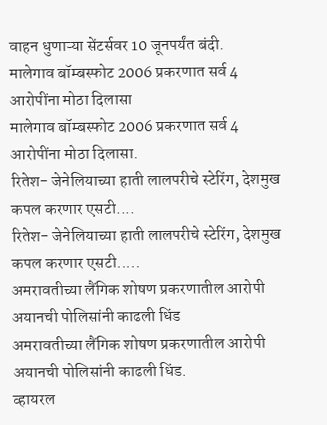वाहन धुणाऱ्या सेंटर्सवर 10 जूनपर्यंत बंदी.
मालेगाव बॉम्बस्फोट 2006 प्रकरणात सर्व 4 आरोपींना मोठा दिलासा
मालेगाव बॉम्बस्फोट 2006 प्रकरणात सर्व 4 आरोपींना मोठा दिलासा.
रितेश- जेनेलियाच्या हाती लालपरीचे स्टेरिंग, देशमुख कपल करणार एसटी....
रितेश- जेनेलियाच्या हाती लालपरीचे स्टेरिंग, देशमुख कपल करणार एसटी.....
अमरावतीच्या लैंगिक शोषण प्रकरणातील आरोपी अयानची पोलिसांनी काढली धिंड
अमरावतीच्या लैंगिक शोषण प्रकरणातील आरोपी अयानची पोलिसांनी काढली धिंड.
व्हायरल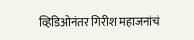व्हिडिओनंतर गिरीश महाजनांचं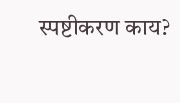स्पष्टीकरण काय?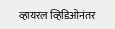व्हायरल व्हिडिओनंतर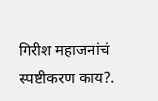गिरीश महाजनांचं स्पष्टीकरण काय?.